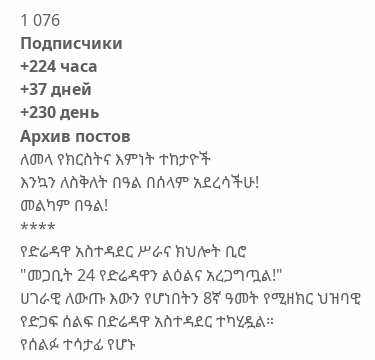1 076
Подписчики
+224 часа
+37 дней
+230 день
Архив постов
ለመላ የክርስትና እምነት ተከታዮች
እንኳን ለስቅለት በዓል በሰላም አደረሳችሁ!
መልካም በዓል!
****
የድሬዳዋ አስተዳደር ሥራና ክህሎት ቢሮ
"መጋቢት 24 የድሬዳዋን ልዕልና አረጋግጧል!"
ሀገራዊ ለውጡ እውን የሆነበትን 8ኛ ዓመት የሚዘክር ህዝባዊ የድጋፍ ሰልፍ በድሬዳዋ አስተዳደር ተካሂዷል።
የሰልፉ ተሳታፊ የሆኑ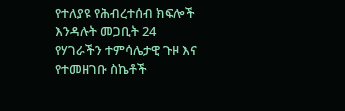የተለያዩ የሕብረተሰብ ክፍሎች እንዳሉት መጋቢት 24 የሃገራችን ተምሳሌታዊ ጉዞ እና የተመዘገቡ ስኬቶች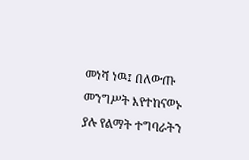መነሻ ነዉ፤ በለውጡ መንግሥት እየተከናወኑ ያሉ የልማት ተግባራትን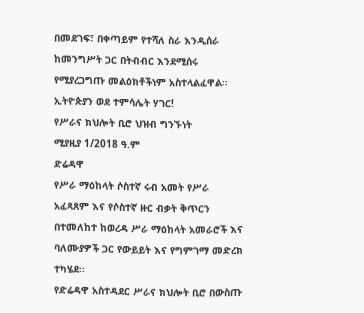በመደገፍ፣ በቀጣይም የተሻለ ስራ እንዲሰራ ከመንግሥት ጋር በትብብር እንደሚሰሩ የሚያረጋግጡ መልዕክቶችነም አስተላልፈዋል።
ኢትዮጵያን ወደ ተምሳሌት ሃገር!
የሥራና ክህሎት ቢሮ ህዝብ ግንኙነት
ሚያዚያ 1/2018 ዓ.ም
ድሬዳዋ
የሥራ ማዕከላት ሶስተኛ ሩብ አመት የሥራ አፈጻጸም እና የሶስተኛ ዙር ብቃት ቅጥርን በተመለከተ ከወረዳ ሥራ ማዕከላት አመራሮች እና ባለሙያዎች ጋር የውይይት እና የግምገማ መድረክ ተካሄደ፡፡
የድሬዳዋ አስተዳደር ሥራና ክህሎት ቢሮ በውስጡ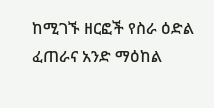ከሚገኙ ዘርፎች የስራ ዕድል ፈጠራና አንድ ማዕከል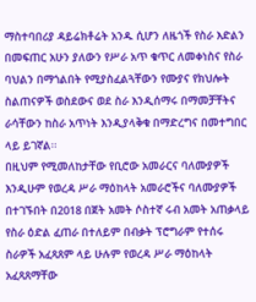ማስተባበሪያ ዳይሬክቶሬት አንዱ ሲሆን ለዜጎች የስራ እድልን በመፍጠር አሁን ያለውን የሥራ አጥ ቁጥር ለመቀነስና የስራ ባህልን በማጎልበት የሚያስፈልጓቸውን የሙያና የክህሎት ስልጠናዎች ወስደውና ወደ ስራ እንዲሰማሩ በማመቻቸትና ራሳቸውን ከስራ አጥነት እንዲያላቅቁ በማድረግና በመተግበር ላይ ይገኛል፡፡
በዚህም የሚመለከታቸው የቢሮው አመራርና ባለሙያዎች እንዲሁም የወረዳ ሥራ ማዕከላት አመራሮችና ባለሙያዎች በተገኙበት በ2018 በጀት አመት ሶስተኛ ሩብ አመት አጠቃላይ የስራ ዕድል ፈጠራ በተለይም በብቃት ፕሮግራም የተሰሩ ስራዎች አፈጻጸም ላይ ሁሉም የወረዳ ሥራ ማዕከላት አፈጻጸማቸው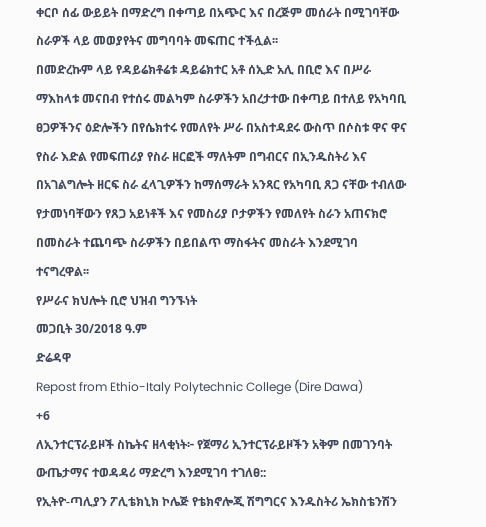ቀርቦ ሰፊ ውይይት በማድረግ በቀጣይ በአጭር እና በረጅም መሰራት በሚገባቸው ስራዎች ላይ መወያየትና መግባባት መፍጠር ተችሏል፡፡
በመድረኩም ላይ የዳይሬክቶሬቱ ዳይሬክተር አቶ ሰኢድ አሊ በቢሮ እና በሥራ ማእከላቱ መናበብ የተሰሩ መልካም ስራዎችን አበረታተው በቀጣይ በተለይ የአካባቢ ፀጋዎችንና ዕድሎችን በየሴክተሩ የመለየት ሥራ በአስተዳደሩ ውስጥ በሶስቱ ዋና ዋና የስራ እድል የመፍጠሪያ የስራ ዘርፎች ማለትም በግብርና በኢንዱስትሪ እና በአገልግሎት ዘርፍ ስራ ፈላጊዎችን ከማሰማራት አንጻር የአካባቢ ጸጋ ናቸው ተብለው የታመነባቸውን የጸጋ አይነቶች እና የመስሪያ ቦታዎችን የመለየት ስራን አጠናክሮ በመስራት ተጨባጭ ስራዎችን በይበልጥ ማስፋትና መስራት እንደሚገባ ተናግረዋል፡፡
የሥራና ክህሎት ቢሮ ህዝብ ግንኙነት
መጋቢት 30/2018 ዓ.ም
ድሬዳዋ
Repost from Ethio-Italy Polytechnic College (Dire Dawa)
+6
ለኢንተርፕራይዞች ስኬትና ዘላቂነት፦ የጀማሪ ኢንተርፕራይዞችን አቅም በመገንባት ውጤታማና ተወዳዳሪ ማድረግ እንደሚገባ ተገለፀ::
የኢትዮ-ጣሊያን ፖሊቴክኒክ ኮሌጅ የቴክኖሎጂ ሽግግርና እንዱስትሪ ኤክስቴንሽን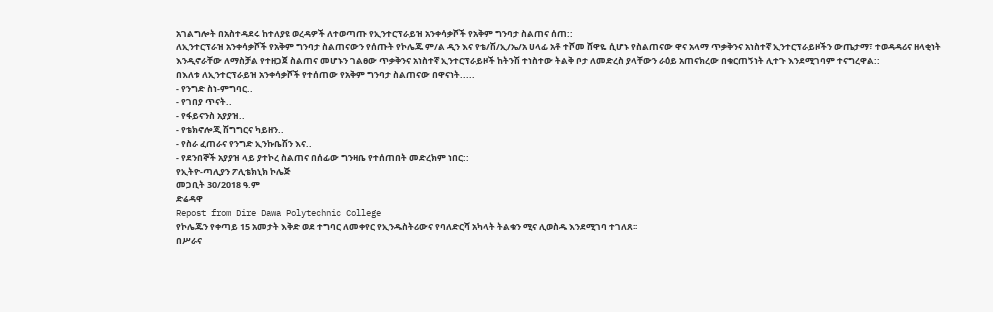አገልግሎት በአስተዳደሩ ከተለያዩ ወረዳዎች ለተወጣጡ የኢንተርፕራይዝ አንቀሳቃሾች የአቅም ግንባታ ስልጠና ሰጠ::
ለኢንተርፕራዝ አንቀሳቃሾች የአቅም ግንባታ ስልጠናውን የሰጡት የኮሌጁ ም/ል ዲን እና የቴ/ሽ/ኢ/ኤ/አ ሀላፊ አቶ ተሾመ ሸዋዬ ሲሆኑ የስልጠናው ዋና አላማ ጥቃቅንና አነስተኛ ኢንተርፕራይዞችን ውጤታማ፣ ተወዳዳሪና ዘላቂነት እንዲኖራቸው ለማስቻል የተዘጋጀ ስልጠና መሆኑን ገልፀው ጥቃቅንና አነስተኛ ኢንተርፕራይዞች ከትንሽ ተነስተው ትልቅ ቦታ ለመድረስ ያላቸውን ራዕይ አጠናክረው በቁርጠኝነት ሊተጉ እንደሚገባም ተናግረዋል::
በእለቱ ለኢንተርፕራይዝ አንቀሳቃሾች የተሰጠው የአቅም ግንባታ ስልጠናው በዋናነት.....
- የንግድ ስነ-ምግባር..
- የገበያ ጥናት..
- የፋይናንስ አያያዝ..
- የቴክኖሎጂ ሽግግርና ካይዘን..
- የስራ ፈጠራና የንግድ ኢንኩቤሽን እና..
- የደንበኞች አያያዝ ላይ ያተኮረ ስልጠና በሰፊው ግንዛቤ የተሰጠበት መድረክም ነበር::
የኢትዮ-ጣሊያን ፖሊቴክኒክ ኮሌጅ
መጋቢት 30/2018 ዓ.ም
ድሬዳዋ
Repost from Dire Dawa Polytechnic College
የኮሌጁን የቀጣይ 15 አመታት እቅድ ወደ ተግባር ለመቀየር የኢንዱስትሪውና የባለድርሻ አካላት ትልቁን ሚና ሊወስዱ እንደሚገባ ተገለጸ፡፡
በሥራና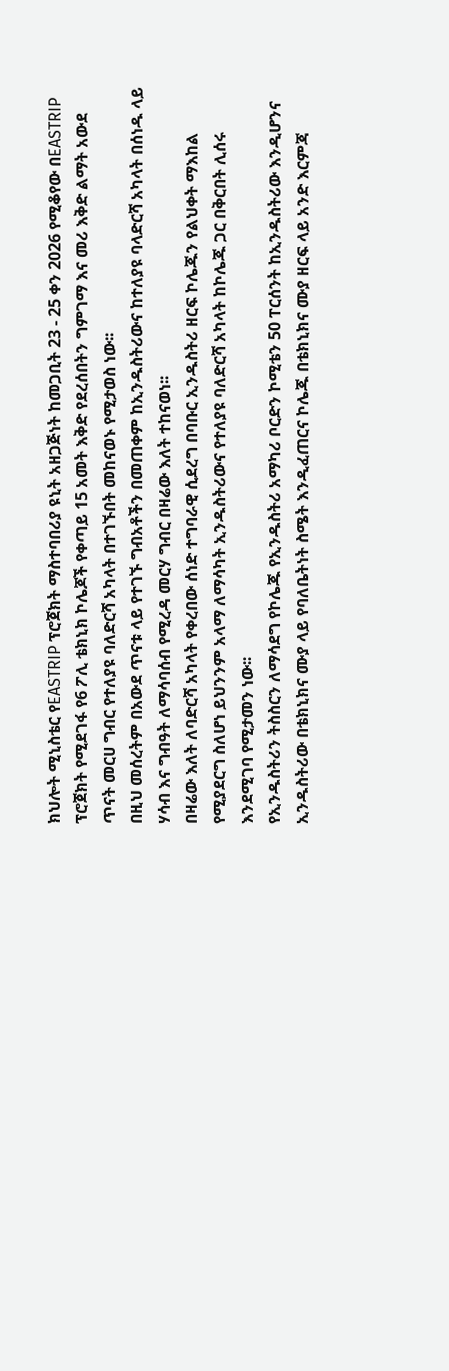ክህሎት ሚኒስቴር የEASTRIP ፕሮጀክት ማስተባበሪያ ዩኒት አዘጋጅነት ከመጋቢት 23 - 25 ቀን 2026 የሚቆየው በEASTRIP ፕሮጀክት የሚደገፋ የ6 ፖሊ ቴክኒክ ኮሌጆች የቀጣይ 15 አመት እቅድ የደረሰበትን ግምገማ እና መሪ እቅድ ልማት አውደ ጥናት መርሀ ግብር የተለያዩ ባለድርሻ አካላት በተገኙበት መከናወኑ የሚታወስ ነው፡፡
በዚህ መሰረትም በአውደ ጥናቱ ላይ የተገኙ ግብአቶችን በመጠቀም ከኢንዱስትሪውና ከተለያዩ ባላድርሻ አካላት በሰነዱ ላይ ሃሳብ እና ግብዓት ለማሳባሰብ የሚረዳ መርሃ ግብር በዛሬው እለት ተከናወነ፡፡
በዛሬው እለት ለባድርሻ አካላት የቀረበው ሰነድ ተግባራዊ ሲደረግ በባቡር ኢንዱስትሪ ዘርፍ ኮሌጁን የልህቀት ማእከል የሚያደርግ ስለሆነ ይህንንም አላማ ለማሳካት ኢንዱስትሪውና የተለያዩ ባለድርሻ አካላት ከኮሌጁ ጋር በቅርበት ሊሰሩ እንደሚገባ የሚታመን ነው፡፡
የኢንዱስትሪን ትስስርን ለማሳደግ የኮሌጁ የኢንዱስትሪ አማካሪ ቦርድን ኮሚቴን 50 ፐርሰንት ከኢንዱስትሪው እንዲሆንና ኢንዱስትሪው በቴክኒክና ሙያ ላይ የባለቤትነት ስሜት እንዲፈጠርና ኮሌጁ በቴክኒክና ሙያ ዘርፍ ላይ አንድ እርምጃ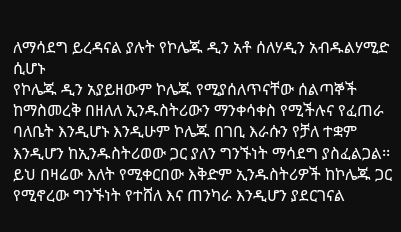ለማሳደግ ይረዳናል ያሉት የኮሌጁ ዲን አቶ ሰለሃዲን አብዱልሃሚድ ሲሆኑ
የኮሌጁ ዲን አያይዘውም ኮሌጁ የሚያሰለጥናቸው ሰልጣኞች ከማስመረቅ በዘለለ ኢንዱስትሪውን ማንቀሳቀስ የሚችሉና የፈጠራ ባለቤት እንዲሆኑ እንዲሁም ኮሌጁ በገቢ እራሱን የቻለ ተቋም እንዲሆን ከኢንዱስትሪወው ጋር ያለን ግንኙነት ማሳደግ ያስፈልጋል፡፡ይህ በዛሬው እለት የሚቀርበው እቅድም ኢንዱስትሪዎች ከኮሌጁ ጋር የሚኖረው ግንኙነት የተሸለ እና ጠንካራ እንዲሆን ያደርገናል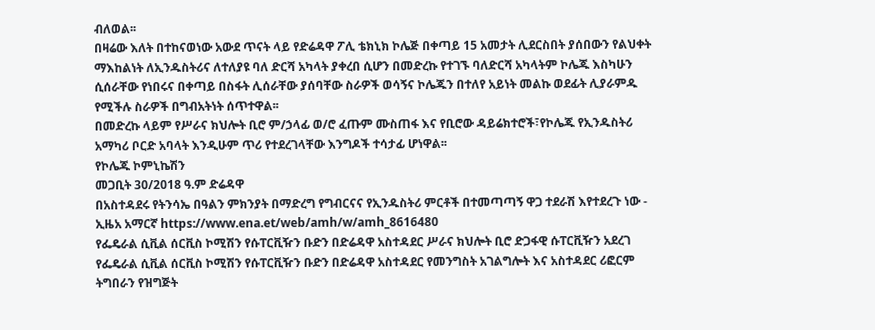ብለወል፡፡
በዛሬው እለት በተከናወነው አውደ ጥናት ላይ የድሬዳዋ ፖሊ ቴክኒክ ኮሌጅ በቀጣይ 15 አመታት ሊደርስበት ያሰበውን የልህቀት ማእከልነት ለኢንዱስትሪና ለተለያዩ ባለ ድርሻ አካላት ያቀረበ ሲሆን በመድረኩ የተገኙ ባለድርሻ አካላትም ኮሌጁ እስካሁን ሲሰራቸው የነበሩና በቀጣይ በስፋት ሊሰራቸው ያሰባቸው ስራዎች ወሳኝና ኮሌጁን በተለየ አይነት መልኩ ወደፊት ሊያራምዱ የሚችሉ ስራዎች በግብአትነት ሰጥተዋል፡፡
በመድረኩ ላይም የሥራና ክህሎት ቢሮ ም/ኃላፊ ወ/ሮ ፈጡም ሙስጠፋ እና የቢሮው ዳይሬክተሮች፣የኮሌጁ የኢንዱስትሪ አማካሪ ቦርድ አባላት እንዲሁም ጥሪ የተደረገላቸው እንግዶች ተሳታፊ ሆነዋል፡፡
የኮሌጁ ኮምኒኬሽን
መጋቢት 30/2018 ዓ.ም ድሬዳዋ
በአስተዳደሩ የትንሳኤ በዓልን ምክንያት በማድረግ የግብርናና የኢንዱስትሪ ምርቶች በተመጣጣኝ ዋጋ ተደራሽ እየተደረጉ ነው - ኢዜአ አማርኛ https://www.ena.et/web/amh/w/amh_8616480
የፌዴራል ሲቪል ሰርቪስ ኮሚሽን የሱፐርቪዥን ቡድን በድሬዳዋ አስተዳደር ሥራና ክህሎት ቢሮ ድጋፋዊ ሱፐርቪዥን አደረገ
የፌዴራል ሲቪል ሰርቪስ ኮሚሽን የሱፐርቪዥን ቡድን በድሬዳዋ አስተዳደር የመንግስት አገልግሎት እና አስተዳደር ሪፎርም ትግበራን የዝግጅት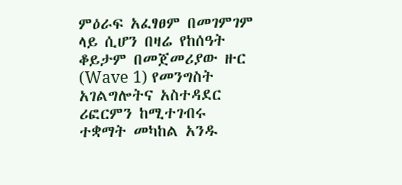ምዕራፍ አፈፃፀም በመገምገም ላይ ሲሆን በዛሬ የከሰዓት ቆይታም በመጀመሪያው ዙር (Wave 1) የመንግስት አገልግሎትና አስተዳደር ሪፎርምን ከሚተገብሩ ተቋማት መካከል አንዱ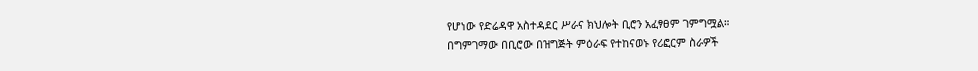የሆነው የድሬዳዋ አስተዳደር ሥራና ክህሎት ቢሮን አፈፃፀም ገምግሟል።
በግምገማው በቢሮው በዝግጅት ምዕራፍ የተከናወኑ የሪፎርም ስራዎች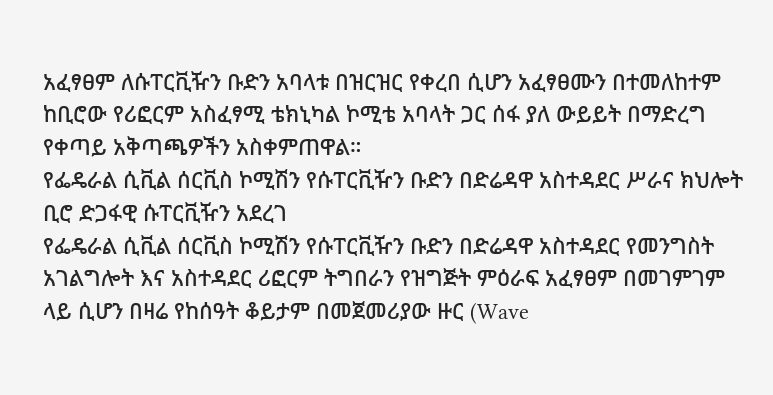አፈፃፀም ለሱፐርቪዥን ቡድን አባላቱ በዝርዝር የቀረበ ሲሆን አፈፃፀሙን በተመለከተም ከቢሮው የሪፎርም አስፈፃሚ ቴክኒካል ኮሚቴ አባላት ጋር ሰፋ ያለ ውይይት በማድረግ የቀጣይ አቅጣጫዎችን አስቀምጠዋል።
የፌዴራል ሲቪል ሰርቪስ ኮሚሽን የሱፐርቪዥን ቡድን በድሬዳዋ አስተዳደር ሥራና ክህሎት ቢሮ ድጋፋዊ ሱፐርቪዥን አደረገ
የፌዴራል ሲቪል ሰርቪስ ኮሚሽን የሱፐርቪዥን ቡድን በድሬዳዋ አስተዳደር የመንግስት አገልግሎት እና አስተዳደር ሪፎርም ትግበራን የዝግጅት ምዕራፍ አፈፃፀም በመገምገም ላይ ሲሆን በዛሬ የከሰዓት ቆይታም በመጀመሪያው ዙር (Wave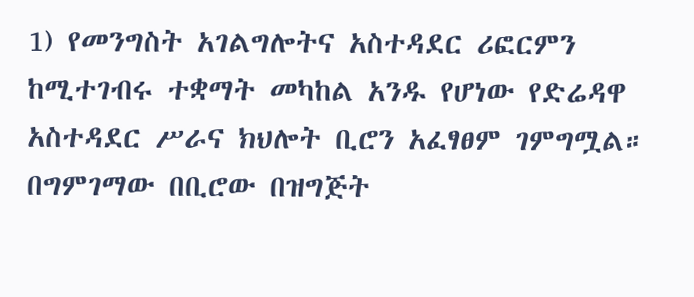1) የመንግስት አገልግሎትና አስተዳደር ሪፎርምን ከሚተገብሩ ተቋማት መካከል አንዱ የሆነው የድሬዳዋ አስተዳደር ሥራና ክህሎት ቢሮን አፈፃፀም ገምግሟል።
በግምገማው በቢሮው በዝግጅት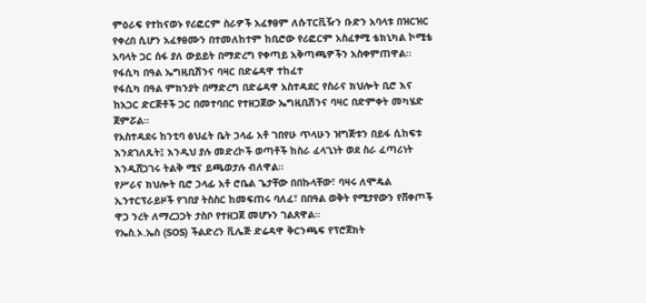ምዕራፍ የተከናወኑ የሪፎርም ስራዎች አፈፃፀም ለሱፐርቪዥን ቡድን አባላቱ በዝርዝር የቀረበ ሲሆን አፈፃፀሙን በተመለከተም ከቢሮው የሪፎርም አስፈፃሚ ቴክኒካል ኮሚቴ አባላት ጋር ሰፋ ያለ ውይይት በማድረግ የቀጣይ አቅጣጫዎችን አስቀምጠዋል።
የፋሲካ በዓል ኤግዚቢሽንና ባዛር በድሬዳዋ ተከፈተ
የፋሲካ በዓል ምክንያት በማድረግ በድሬዳዋ አስተዳደር የስራና ክህሎት ቢሮ እና ከአጋር ድርጅቶች ጋር በመተባበር የተዘጋጀው ኤግዚቢሽንና ባዛር በድምቀት መካሄድ ጀምሯል።
የአስተዳደሩ ከንቲባ ፅህፈት ቤት ኃላፊ አቶ ገበየሁ ጥላሁን ዝግጅቱን በይፋ ሲከፍቱ እንደገለጹት፤ እንዲህ ያሉ መድረኮች ወጣቶች ከስራ ፈላጊነት ወደ ስራ ፈጣሪነት እንዲሸጋገሩ ትልቅ ሚና ይጫወታሉ ብለዋል።
የሥራና ክህሎት ቢሮ ኃላፊ አቶ ሮቤል ጌታቸው በበኩላቸው፣ ባዛሩ ለሞዴል ኢንተርፕራይዞች የገበያ ትስስር ከመፍጠሩ ባለፈ፣ በበዓል ወቅት የሚታየውን የሸቀጦች ዋጋ ንረት ለማረጋጋት ታስቦ የተዘጋጀ መሆኑን ገልጸዋል።
የኤስ.ኦ.ኤስ (SOS) ችልድረን ቪሌጅ ድሬዳዋ ቅርንጫፍ የፕሮጀክት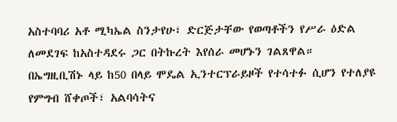አስተባባሪ አቶ ሚካኤል ስንታየሁ፣ ድርጅታቸው የወጣቶችን የሥራ ዕድል ለመደገፍ ከአስተዳደሩ ጋር በትኩረት እየሰራ መሆኑን ገልጸዋል።
በኤግዚቢሽኑ ላይ ከ50 በላይ ሞዴል ኢንተርፕራይዞች የተሳተፉ ሲሆን የተለያዩ የምግብ ሸቀጦች፣ አልባሳትና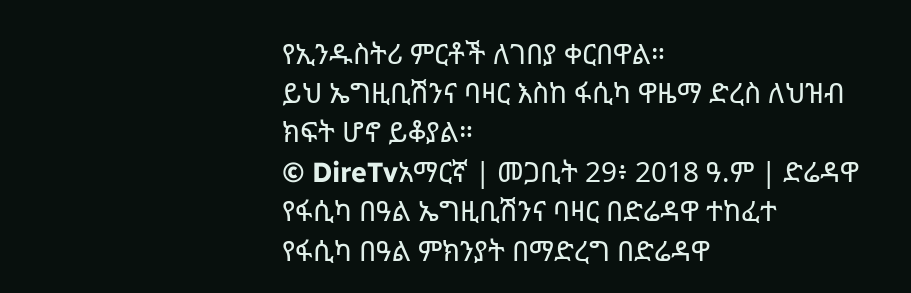የኢንዱስትሪ ምርቶች ለገበያ ቀርበዋል።
ይህ ኤግዚቢሽንና ባዛር እስከ ፋሲካ ዋዜማ ድረስ ለህዝብ ክፍት ሆኖ ይቆያል።
© DireTvአማርኛ | መጋቢት 29፥ 2018 ዓ.ም | ድሬዳዋ
የፋሲካ በዓል ኤግዚቢሽንና ባዛር በድሬዳዋ ተከፈተ
የፋሲካ በዓል ምክንያት በማድረግ በድሬዳዋ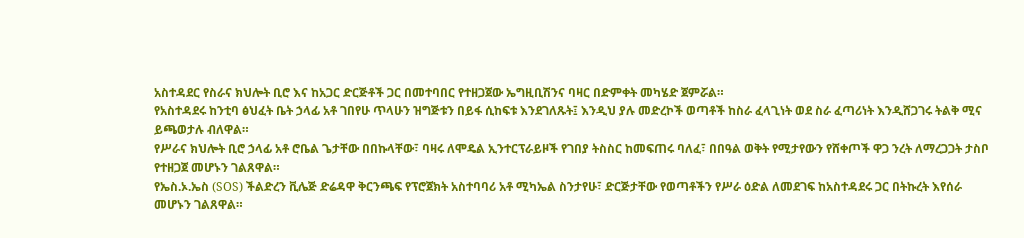አስተዳደር የስራና ክህሎት ቢሮ እና ከአጋር ድርጅቶች ጋር በመተባበር የተዘጋጀው ኤግዚቢሽንና ባዛር በድምቀት መካሄድ ጀምሯል።
የአስተዳደሩ ከንቲባ ፅህፈት ቤት ኃላፊ አቶ ገበየሁ ጥላሁን ዝግጅቱን በይፋ ሲከፍቱ እንደገለጹት፤ እንዲህ ያሉ መድረኮች ወጣቶች ከስራ ፈላጊነት ወደ ስራ ፈጣሪነት እንዲሸጋገሩ ትልቅ ሚና ይጫወታሉ ብለዋል።
የሥራና ክህሎት ቢሮ ኃላፊ አቶ ሮቤል ጌታቸው በበኩላቸው፣ ባዛሩ ለሞዴል ኢንተርፕራይዞች የገበያ ትስስር ከመፍጠሩ ባለፈ፣ በበዓል ወቅት የሚታየውን የሸቀጦች ዋጋ ንረት ለማረጋጋት ታስቦ የተዘጋጀ መሆኑን ገልጸዋል።
የኤስ.ኦ.ኤስ (SOS) ችልድረን ቪሌጅ ድሬዳዋ ቅርንጫፍ የፕሮጀክት አስተባባሪ አቶ ሚካኤል ስንታየሁ፣ ድርጅታቸው የወጣቶችን የሥራ ዕድል ለመደገፍ ከአስተዳደሩ ጋር በትኩረት እየሰራ መሆኑን ገልጸዋል።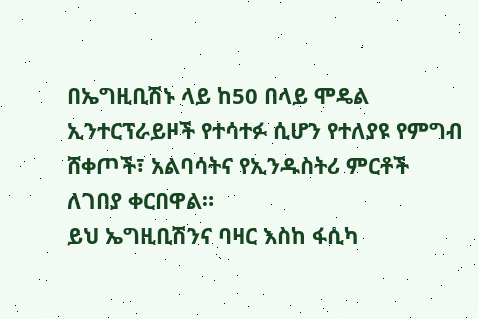በኤግዚቢሽኑ ላይ ከ50 በላይ ሞዴል ኢንተርፕራይዞች የተሳተፉ ሲሆን የተለያዩ የምግብ ሸቀጦች፣ አልባሳትና የኢንዱስትሪ ምርቶች ለገበያ ቀርበዋል።
ይህ ኤግዚቢሽንና ባዛር እስከ ፋሲካ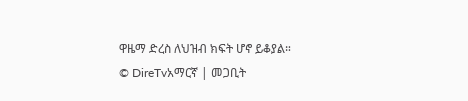ዋዜማ ድረስ ለህዝብ ክፍት ሆኖ ይቆያል።
© DireTvአማርኛ | መጋቢት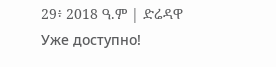29፥ 2018 ዓ.ም | ድሬዳዋ
Уже доступно!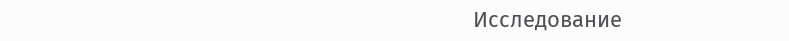Исследование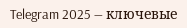Telegram 2025 — ключевые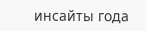инсайты года